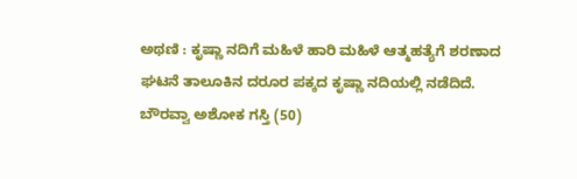ಅಥಣಿ : ಕೃಷ್ಣಾ ನದಿಗೆ ಮಹಿಳೆ ಹಾರಿ ಮಹಿಳೆ ಆತ್ಮಹತ್ಯೆಗೆ ಶರಣಾದ ಘಟನೆ ತಾಲೂಕಿನ ದರೂರ ಪಕ್ಕದ ಕೃಷ್ಣಾ ನದಿಯಲ್ಲಿ ನಡೆದಿದೆ.
ಬೌರವ್ವಾ ಅಶೋಕ ಗಸ್ತಿ (50)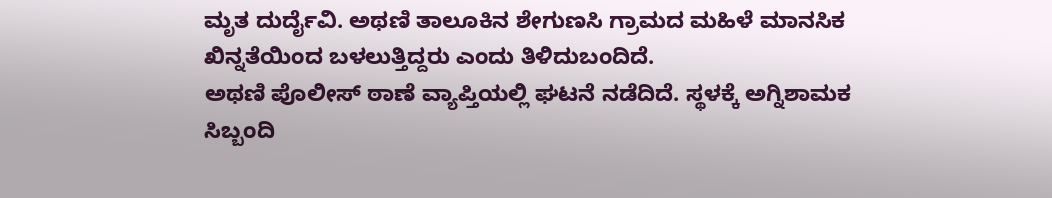ಮೃತ ದುರ್ದೈವಿ. ಅಥಣಿ ತಾಲೂಕಿನ ಶೇಗುಣಸಿ ಗ್ರಾಮದ ಮಹಿಳೆ ಮಾನಸಿಕ ಖಿನ್ನತೆಯಿಂದ ಬಳಲುತ್ತಿದ್ದರು ಎಂದು ತಿಳಿದುಬಂದಿದೆ.
ಅಥಣಿ ಪೊಲೀಸ್ ಠಾಣೆ ವ್ಯಾಪ್ತಿಯಲ್ಲಿ ಘಟನೆ ನಡೆದಿದೆ. ಸ್ಥಳಕ್ಕೆ ಅಗ್ನಿಶಾಮಕ ಸಿಬ್ಬಂದಿ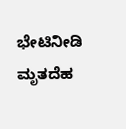ಭೇಟಿನೀಡಿ ಮೃತದೆಹ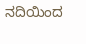ನದಿಯಿಂದ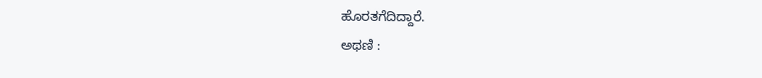ಹೊರತಗೆದಿದ್ದಾರೆ.
ಅಥಣಿ :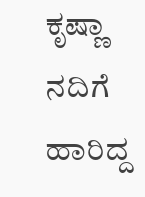ಕೃಷ್ಣಾ ನದಿಗೆ ಹಾರಿದ್ದ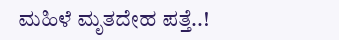ಮಹಿಳೆ ಮೃತದೇಹ ಪತ್ತೆ..!